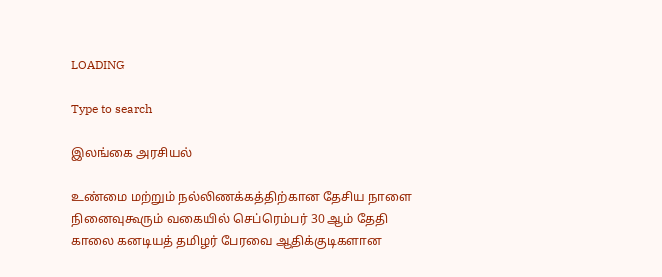LOADING

Type to search

இலங்கை அரசியல்

உண்மை மற்றும் நல்லிணக்கத்திற்கான தேசிய நாளை நினைவுகூரும் வகையில் செப்ரெம்பர் 30 ஆம் தேதி காலை கனடியத் தமிழர் பேரவை ஆதிக்குடிகளான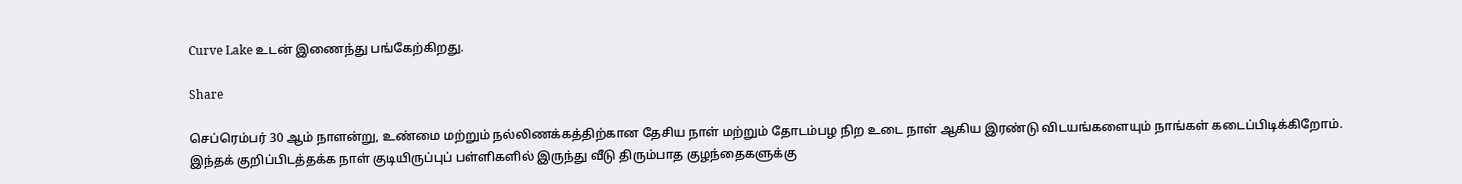Curve Lake உடன் இணைந்து பங்கேற்கிறது.

Share

செப்ரெம்பர் 30 ஆம் நாளன்று, உண்மை மற்றும் நல்லிணக்கத்திற்கான தேசிய நாள் மற்றும் தோடம்பழ நிற உடை நாள் ஆகிய இரண்டு விடயங்களையும் நாங்கள் கடைப்பிடிக்கிறோம். இந்தக் குறிப்பிடத்தக்க நாள் குடியிருப்புப் பள்ளிகளில் இருந்து வீடு திரும்பாத குழந்தைகளுக்கு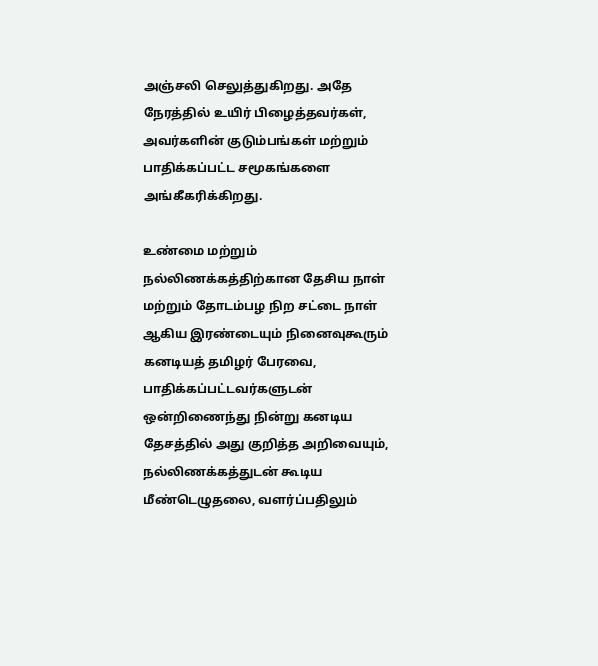அஞ்சலி செலுத்துகிறது. அதே நேரத்தில் உயிர் பிழைத்தவர்கள், அவர்களின் குடும்பங்கள் மற்றும் பாதிக்கப்பட்ட சமூகங்களை அங்கீகரிக்கிறது.

உண்மை மற்றும் நல்லிணக்கத்திற்கான தேசிய நாள் மற்றும் தோடம்பழ நிற சட்டை நாள் ஆகிய இரண்டையும் நினைவுகூரும் கனடியத் தமிழர் பேரவை, பாதிக்கப்பட்டவர்களுடன் ஒன்றிணைந்து நின்று கனடிய தேசத்தில் அது குறித்த அறிவையும், நல்லிணக்கத்துடன் கூடிய மீண்டெழுதலை, வளர்ப்பதிலும்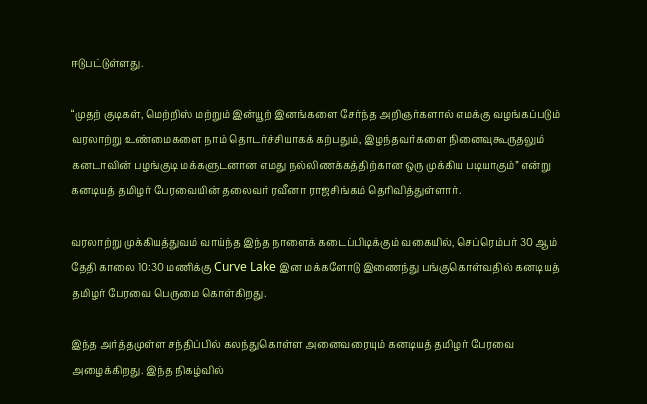ஈடுபட்டுள்ளது.

“முதற் குடிகள், மெற்றிஸ் மற்றும் இன்யூற் இனங்களை சேர்ந்த அறிஞர்களால் எமக்கு வழங்கப்படும் வரலாற்று உண்மைகளை நாம் தொடர்ச்சியாகக் கற்பதும், இழந்தவர்களை நினைவுகூருதலும் கனடாவின் பழங்குடி மக்களுடனான எமது நல்லிணக்கத்திற்கான ஒரு முக்கிய படியாகும்” என்று கனடியத் தமிழர் பேரவையின் தலைவர் ரவீனா ராஜசிங்கம் தெரிவித்துள்ளார்.

வரலாற்று முக்கியத்துவம் வாய்ந்த இந்த நாளைக் கடைப்பிடிக்கும் வகையில், செப்ரெம்பர் 30 ஆம் தேதி காலை 10:30 மணிக்கு Curve Lake இன மக்களோடு இணைந்து பங்குகொள்வதில் கனடியத் தமிழர் பேரவை பெருமை கொள்கிறது.

இந்த அர்த்தமுள்ள சந்திப்பில் கலந்துகொள்ள அனைவரையும் கனடியத் தமிழர் பேரவை அழைக்கிறது. இந்த நிகழ்வில்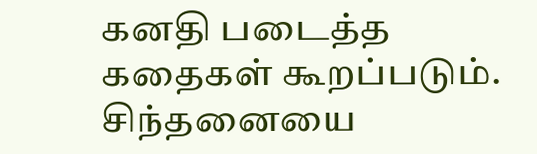கனதி படைத்த கதைகள் கூறப்படும். சிந்தனையை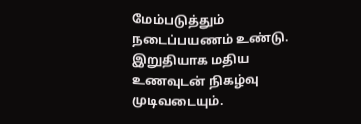மேம்படுத்தும் நடைப்பயணம் உண்டு. இறுதியாக மதிய உணவுடன் நிகழ்வு முடிவடையும்.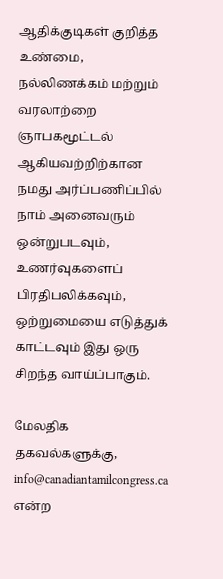ஆதிக்குடிகள் குறித்த உண்மை, நல்லிணக்கம் மற்றும் வரலாற்றை ஞாபகமூட்டல் ஆகியவற்றிற்கான நமது அர்ப்பணிப்பில் நாம் அனைவரும் ஒன்றுபடவும், உணர்வுகளைப் பிரதிபலிக்கவும், ஒற்றுமையை எடுத்துக் காட்டவும் இது ஒரு சிறந்த வாய்ப்பாகும்.

மேலதிக தகவல்களுக்கு, info@canadiantamilcongress.ca என்ற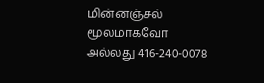மின்னஞ்சல் மூலமாகவோ அல்லது 416-240-0078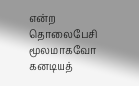என்ற தொலைபேசி மூலமாகவோ கனடியத்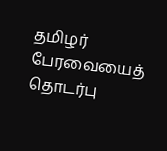தமிழர் பேரவையைத் தொடர்பு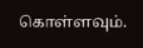கொள்ளவும்.